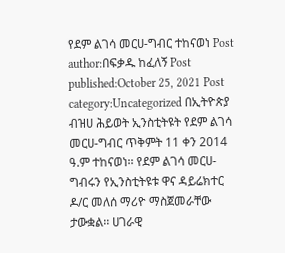የደም ልገሳ መርሀ-ግብር ተከናወነ Post author:በፍቃዱ ከፈለኝ Post published:October 25, 2021 Post category:Uncategorized በኢትዮጵያ ብዝሀ ሕይወት ኢንስቲትዩት የደም ልገሳ መርሀ-ግብር ጥቅምት 11 ቀን 2014 ዓ.ም ተከናወነ፡፡ የደም ልገሳ መርሀ-ግብሩን የኢንስቲትዩቱ ዋና ዳይሬክተር ዶ/ር መለሰ ማሪዮ ማስጀመራቸው ታውቋል፡፡ ሀገራዊ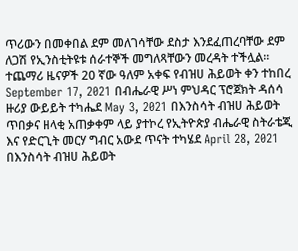ጥሪውን በመቀበል ደም መለገሳቸው ደስታ እንደፈጠረባቸው ደም ለጋሽ የኢንስቲትዩቱ ሰራተኞች መግለጻቸውን መረዳት ተችሏል፡፡ ተጨማሪ ዜናዎች 20 ኛው ዓለም አቀፍ የብዝሀ ሕይወት ቀን ተከበረ September 17, 2021 በብሔራዊ ሥነ ምህዳር ፕሮጀክት ዳሰሳ ዙሪያ ውይይት ተካሔደ May 3, 2021 በእንስሳት ብዝሀ ሕይወት ጥበቃና ዘላቂ አጠቃቀም ላይ ያተኮረ የኢትዮጵያ ብሔራዊ ስትራቴጂ እና የድርጊት መርሃ ግብር አውደ ጥናት ተካሄደ April 28, 2021
በእንስሳት ብዝሀ ሕይወት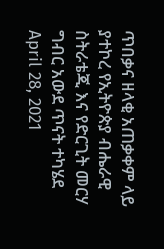ጥበቃና ዘላቂ አጠቃቀም ላይ ያተኮረ የኢትዮጵያ ብሔራዊ ስትራቴጂ እና የድርጊት መርሃ ግብር አውደ ጥናት ተካሄደ April 28, 2021